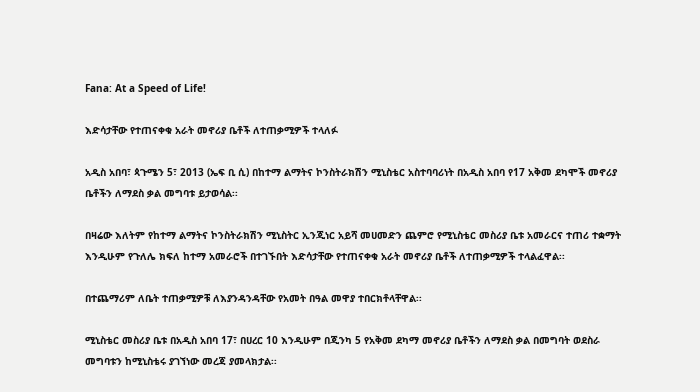Fana: At a Speed of Life!

እድሳታቸው የተጠናቀቁ አራት መኖሪያ ቤቶች ለተጠቃሚዎች ተላለፉ

አዲስ አበባ፣ ጳጉሜን 5፣ 2013 (ኤፍ ቢ ሲ) በከተማ ልማትና ኮንስትራክሽን ሚኒስቴር አስተባባሪነት በአዲስ አበባ የ17 አቅመ ደካሞች መኖሪያ ቤቶችን ለማደስ ቃል መግባቱ ይታወሳል፡፡

በዛሬው እለትም የከተማ ልማትና ኮንስትራክሽን ሚኒስትር ኢንጂነር አይሻ መሀመድን ጨምሮ የሚኒስቴር መስሪያ ቤቱ አመራርና ተጠሪ ተቋማት እንዲሁም የጉለሌ ክፍለ ከተማ አመራሮች በተገኙበት እድሳታቸው የተጠናቀቁ አራት መኖሪያ ቤቶች ለተጠቃሚዎች ተላልፈዋል፡፡

በተጨማሪም ለቤት ተጠቃሚዎቹ ለእያንዳንዳቸው የአመት በዓል መዋያ ተበርክቶላቸዋል፡፡

ሚኒስቴር መስሪያ ቤቱ በአዲስ አበባ 17፣ በሀረር 10 እንዲሁም በጂንካ 5 የአቅመ ደካማ መኖሪያ ቤቶችን ለማደስ ቃል በመግባት ወደስራ መግባቱን ከሚኒስቴሩ ያገኘነው መረጃ ያመላክታል፡፡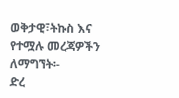ወቅታዊ፣ትኩስ እና የተሟሉ መረጃዎችን ለማግኘት፡-
ድረ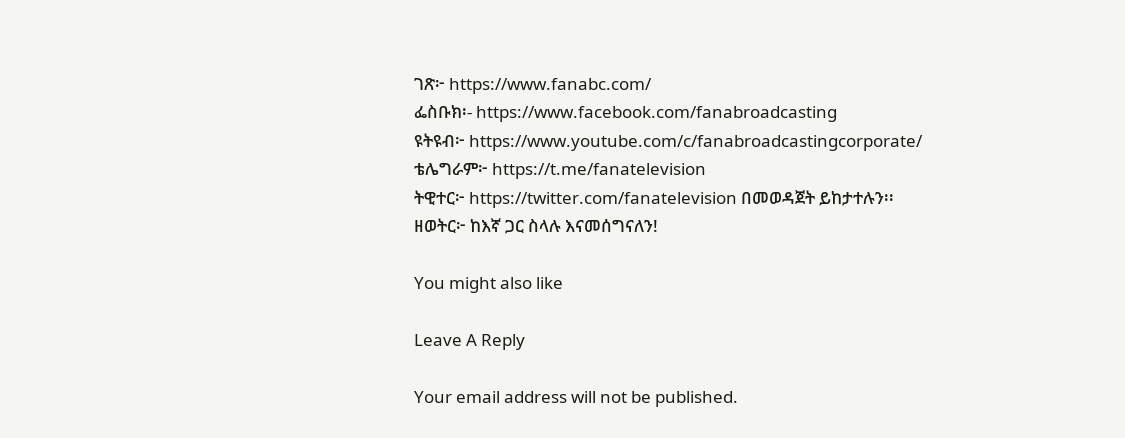ገጽ፦ https://www.fanabc.com/
ፌስቡክ፡- https://www.facebook.com/fanabroadcasting
ዩትዩብ፦ https://www.youtube.com/c/fanabroadcastingcorporate/
ቴሌግራም፦ https://t.me/fanatelevision
ትዊተር፦ https://twitter.com/fanatelevision በመወዳጀት ይከታተሉን፡፡
ዘወትር፦ ከእኛ ጋር ስላሉ እናመሰግናለን!

You might also like

Leave A Reply

Your email address will not be published.